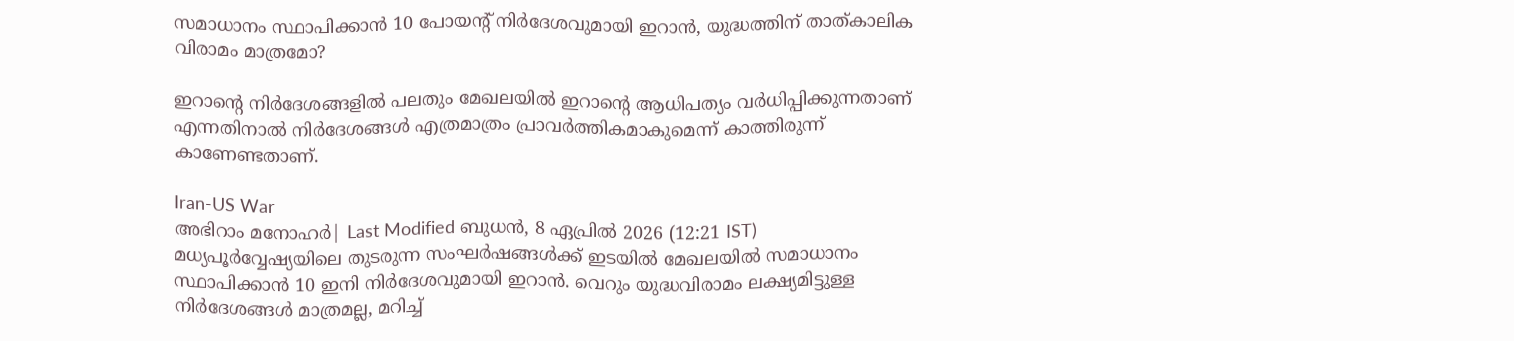സമാധാനം സ്ഥാപിക്കാന്‍ 10 പോയന്റ് നിര്‍ദേശവുമായി ഇറാന്‍, യുദ്ധത്തിന് താത്കാലിക വിരാമം മാത്രമോ?

ഇറാന്റെ നിര്‍ദേശങ്ങളില്‍ പലതും മേഖലയില്‍ ഇറാന്റെ ആധിപത്യം വര്‍ധിപ്പിക്കുന്നതാണ് എന്നതിനാല്‍ നിര്‍ദേശങ്ങള്‍ എത്രമാത്രം പ്രാവര്‍ത്തികമാകുമെന്ന് കാത്തിരുന്ന് കാണേണ്ടതാണ്.

Iran-US War
അഭിറാം മനോഹർ| Last Modified ബുധന്‍, 8 ഏപ്രില്‍ 2026 (12:21 IST)
മധ്യപൂര്‍വ്വേഷ്യയിലെ തുടരുന്ന സംഘര്‍ഷങ്ങള്‍ക്ക് ഇടയില്‍ മേഖലയില്‍ സമാധാനം സ്ഥാപിക്കാന്‍ 10 ഇനി നിര്‍ദേശവുമായി ഇറാന്‍. വെറും യുദ്ധവിരാമം ലക്ഷ്യമിട്ടുള്ള നിര്‍ദേശങ്ങള്‍ മാത്രമല്ല, മറിച്ച്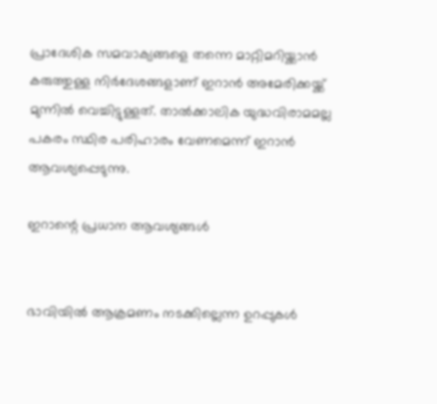പ്രാദേശിക സമവാക്യങ്ങളെ തന്നെ മാറ്റിമറിയ്ക്കാന്‍ കരുത്തുള്ള നിര്‍ദേശങ്ങളാണ് ഇറാന്‍ അമേരിക്കയ്ക്ക് മുന്നില്‍ വെച്ചിട്ടുള്ളത്. താല്‍ക്കാലിക യുദ്ധവിരാമമല്ല പകരം സ്ഥിര പരിഹാരം വേണമെന്ന് ഇറാന്‍ ആവശ്യപ്പെടുന്നു.

ഇറാന്റെ പ്രധാന ആവശ്യങ്ങള്‍


ഭാവിയില്‍ ആക്രമണം നടക്കില്ലെന്ന ഉറപ്പുകള്‍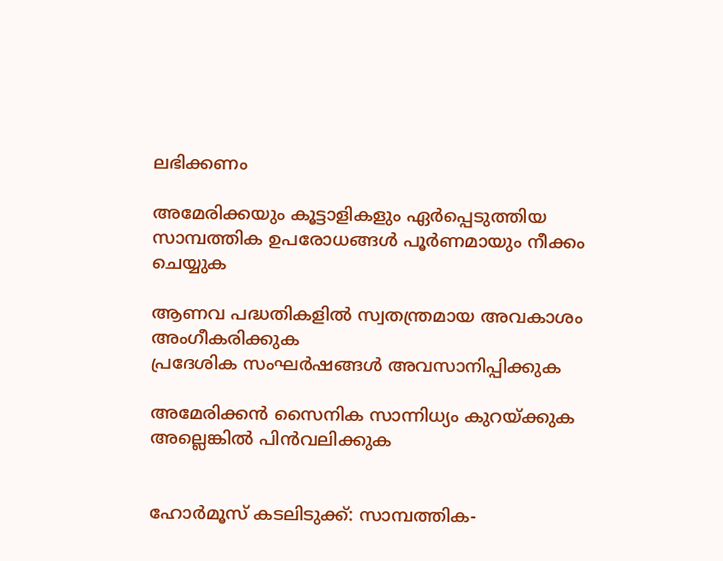ലഭിക്കണം

അമേരിക്കയും കൂട്ടാളികളും ഏര്‍പ്പെടുത്തിയ സാമ്പത്തിക ഉപരോധങ്ങള്‍ പൂര്‍ണമായും നീക്കം ചെയ്യുക

ആണവ പദ്ധതികളില്‍ സ്വതന്ത്രമായ അവകാശം അംഗീകരിക്കുക
പ്രദേശിക സംഘര്‍ഷങ്ങള്‍ അവസാനിപ്പിക്കുക

അമേരിക്കന്‍ സൈനിക സാന്നിധ്യം കുറയ്ക്കുക അല്ലെങ്കില്‍ പിന്‍വലിക്കുക


ഹോര്‍മൂസ് കടലിടുക്ക്: സാമ്പത്തിക-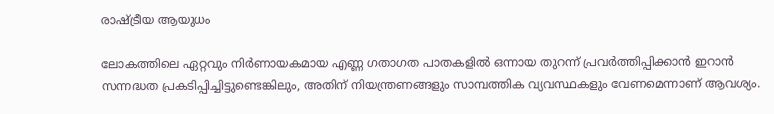രാഷ്ട്രീയ ആയുധം

ലോകത്തിലെ ഏറ്റവും നിര്‍ണായകമായ എണ്ണ ഗതാഗത പാതകളില്‍ ഒന്നായ തുറന്ന് പ്രവര്‍ത്തിപ്പിക്കാന്‍ ഇറാന്‍ സന്നദ്ധത പ്രകടിപ്പിച്ചിട്ടുണ്ടെങ്കിലും, അതിന് നിയന്ത്രണങ്ങളും സാമ്പത്തിക വ്യവസ്ഥകളും വേണമെന്നാണ് ആവശ്യം.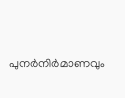പുനര്‍നിര്‍മാണവും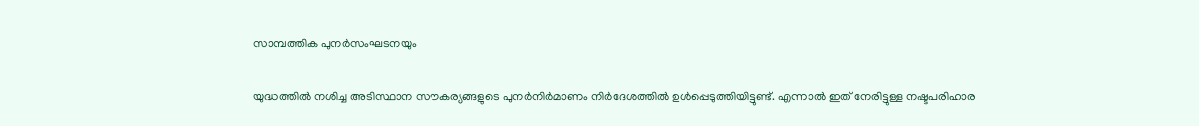സാമ്പത്തിക പുനര്‍സംഘടനയും

യുദ്ധത്തില്‍ നശിച്ച അടിസ്ഥാന സൗകര്യങ്ങളുടെ പുനര്‍നിര്‍മാണം നിര്‍ദേശത്തില്‍ ഉള്‍പ്പെടുത്തിയിട്ടുണ്ട്. എന്നാല്‍ ഇത് നേരിട്ടുള്ള നഷ്ടപരിഹാര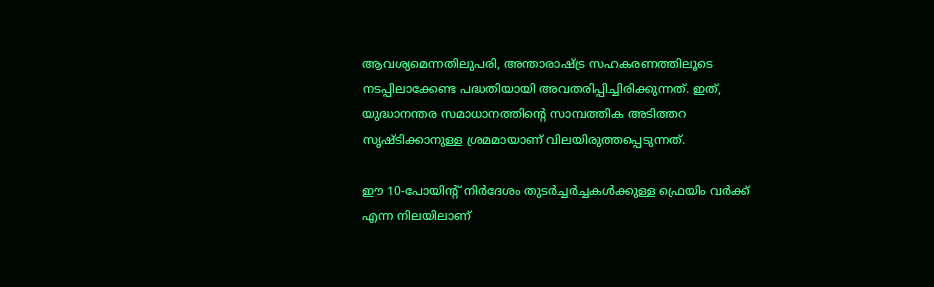ആവശ്യമെന്നതിലുപരി, അന്താരാഷ്ട്ര സഹകരണത്തിലൂടെ നടപ്പിലാക്കേണ്ട പദ്ധതിയായി അവതരിപ്പിച്ചിരിക്കുന്നത്. ഇത്, യുദ്ധാനന്തര സമാധാനത്തിന്റെ സാമ്പത്തിക അടിത്തറ സൃഷ്ടിക്കാനുള്ള ശ്രമമായാണ് വിലയിരുത്തപ്പെടുന്നത്.

ഈ 10-പോയിന്റ് നിര്‍ദേശം തുടര്‍ച്ചര്‍ച്ചകള്‍ക്കുള്ള ഫ്രെയിം വര്‍ക്ക് എന്ന നിലയിലാണ്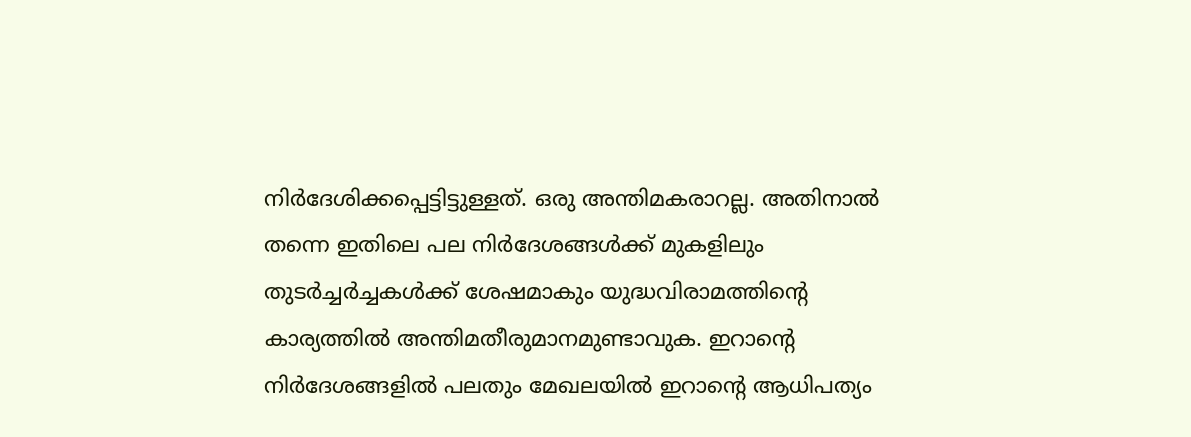നിര്‍ദേശിക്കപ്പെട്ടിട്ടുള്ളത്. ഒരു അന്തിമകരാറല്ല. അതിനാല്‍ തന്നെ ഇതിലെ പല നിര്‍ദേശങ്ങള്‍ക്ക് മുകളിലും തുടര്‍ച്ചര്‍ച്ചകള്‍ക്ക് ശേഷമാകും യുദ്ധവിരാമത്തിന്റെ കാര്യത്തില്‍ അന്തിമതീരുമാനമുണ്ടാവുക. ഇറാന്റെ നിര്‍ദേശങ്ങളില്‍ പലതും മേഖലയില്‍ ഇറാന്റെ ആധിപത്യം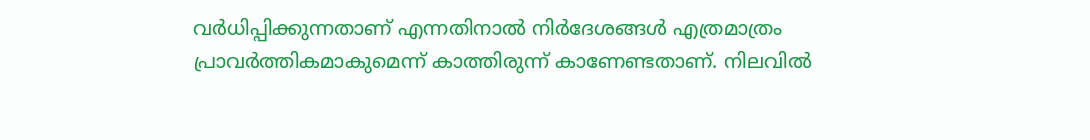വര്‍ധിപ്പിക്കുന്നതാണ് എന്നതിനാല്‍ നിര്‍ദേശങ്ങള്‍ എത്രമാത്രം പ്രാവര്‍ത്തികമാകുമെന്ന് കാത്തിരുന്ന് കാണേണ്ടതാണ്. നിലവില്‍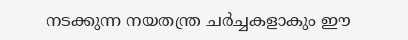നടക്കുന്ന നയതന്ത്ര ചര്‍ച്ചകളാകും ഈ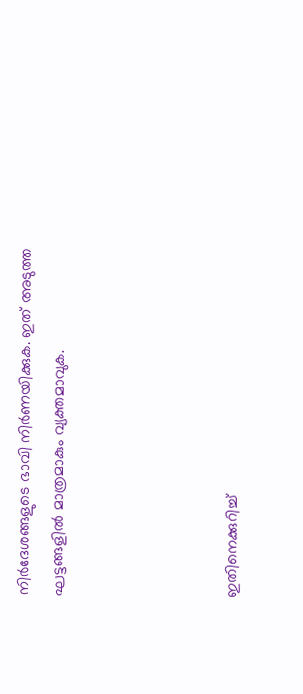നിര്‍ദേശങ്ങളുടെ ഭാവി നിര്‍ണയിക്കുക. ഇത് അടുത്ത ഘട്ടങ്ങളില്‍ മാത്രമാകും വ്യക്തമാവുക.




ഇതിനെക്കുറിച്ച്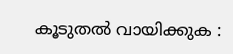കൂടുതല്‍ വായിക്കുക :